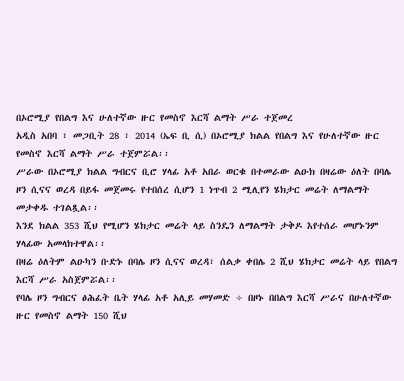በኦሮሚያ የበልግ እና ሁለተኛው ዙር የመስኖ እርሻ ልማት ሥራ ተጀመረ
አዲስ አበባ ፣ መጋቢት 28 ፣ 2014 (ኤፍ ቢ ሲ) በኦሮሚያ ክልል የበልግ እና የሁለተኛው ዙር የመስኖ እርሻ ልማት ሥራ ተጀምሯል፡፡
ሥራው በኦሮሚያ ክልል ግብርና ቢሮ ሃላፊ አቶ አበራ ወርቁ በተመራው ልዑክ በዛሬው ዕለት በባሌ ዞን ሲናና ወረዳ በይፋ መጀመሩ የተበሰረ ሲሆን 1 ነጥብ 2 ሚሊየን ሄክታር መሬት ለማልማት መታቀዱ ተገልጿል፡፡
እንደ ክልል 353 ሺህ የሚሆን ሄክታር መሬት ላይ ስንዴን ለማልማት ታቅዶ እየተሰራ መሆኑንም ሃላፊው አመላክተዋል፡፡
በዛሬ ዕለትም ልዑካን ቡድኑ በባሌ ዞን ሲናና ወረዳ፣ ሰልቃ ቀበሌ 2 ሺህ ሄክታር መሬት ላይ የበልግ እርሻ ሥራ አስጀምሯል፡፡
የባሌ ዞን ግብርና ፅሕፈት ቤት ሃላፊ አቶ አሊይ መሃመድ ÷ በዞኑ በበልግ እርሻ ሥራና በሁለተኛው ዙር የመስኖ ልማት 150 ሺህ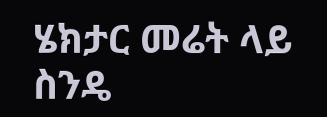ሄክታር መሬት ላይ ስንዴ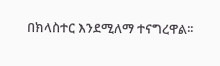በክላስተር እንደሚለማ ተናግረዋል፡፡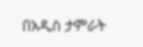በአዲስ ታምራት